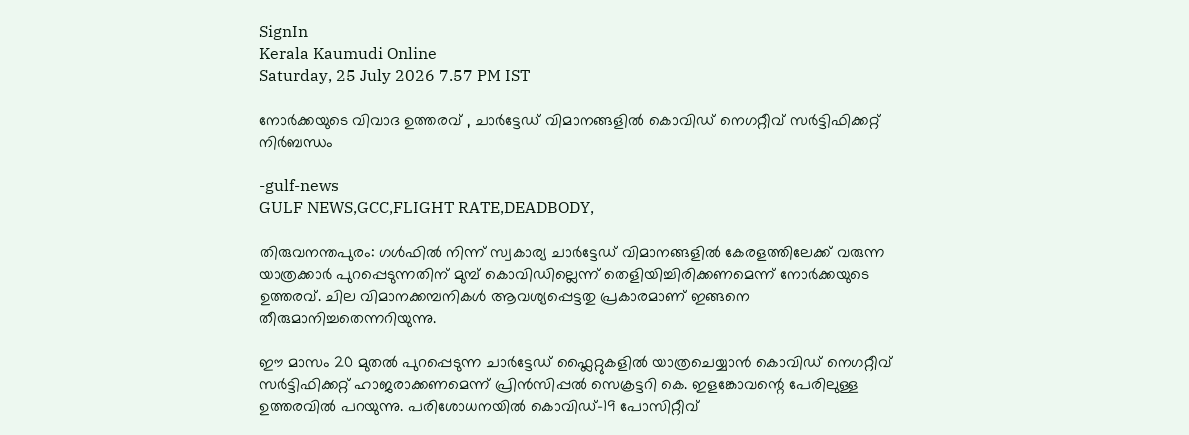SignIn
Kerala Kaumudi Online
Saturday, 25 July 2026 7.57 PM IST

നോർക്കയുടെ വിവാദ ഉത്തരവ് , ചാർട്ടേഡ് വിമാനങ്ങളിൽ കൊവിഡ് നെഗറ്റീവ് സർട്ടിഫിക്കറ്റ് നിർബന്ധം

-gulf-news
GULF NEWS,GCC,FLIGHT RATE,DEADBODY,

തിരുവനന്തപുരം: ഗൾഫിൽ നിന്ന് സ്വകാര്യ ചാർട്ടേഡ് വിമാനങ്ങളിൽ കേരളത്തിലേക്ക് വരുന്ന യാത്രക്കാർ പുറപ്പെടുന്നതിന് മുമ്പ് കൊവിഡില്ലെന്ന് തെളിയിച്ചിരിക്കണമെന്ന് നോർക്കയുടെ ഉത്തരവ്. ചില വിമാനക്കമ്പനികൾ ആവശ്യപ്പെട്ടതു പ്രകാരമാണ് ഇങ്ങനെ തീരുമാനിച്ചതെന്നറിയുന്നു.

ഈ മാസം 20 മുതൽ പുറപ്പെടുന്ന ചാർട്ടേഡ് ഫ്ലൈറ്റുകളിൽ യാത്രചെയ്യാൻ കൊവിഡ് നെഗറ്റീവ് സർട്ടിഫിക്കറ്റ് ഹാജരാക്കണമെന്ന് പ്രിൻസിപ്പൽ സെക്രട്ടറി കെ. ഇളങ്കോവന്റെ പേരിലുള്ള ഉത്തരവിൽ പറയുന്നു. പരിശോധനയിൽ കൊവിഡ്-19 പോസിറ്റീവ്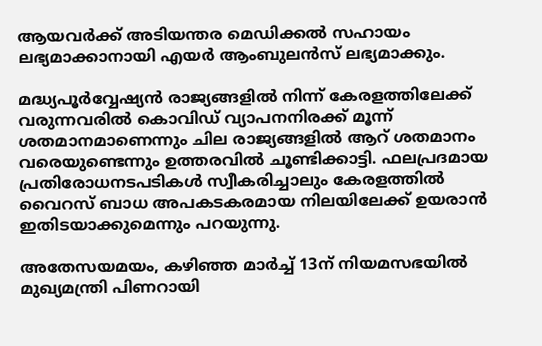ആയവർക്ക് അടിയന്തര മെഡിക്കൽ സഹായം ലഭ്യമാക്കാനായി എയർ ആംബുലൻസ് ലഭ്യമാക്കും.

മദ്ധ്യപൂർവ്വേഷ്യൻ രാജ്യങ്ങളിൽ നിന്ന് കേരളത്തിലേക്ക് വരുന്നവരിൽ കൊവിഡ് വ്യാപനനിരക്ക് മൂന്ന് ശതമാനമാണെന്നും ചില രാജ്യങ്ങളിൽ ആറ് ശതമാനം വരെയുണ്ടെന്നും ഉത്തരവിൽ ചൂണ്ടിക്കാട്ടി. ഫലപ്രദമായ പ്രതിരോധനടപടികൾ സ്വീകരിച്ചാലും കേരളത്തിൽ വൈറസ് ബാധ അപകടകരമായ നിലയിലേക്ക് ഉയരാൻ ഇതിടയാക്കുമെന്നും പറയുന്നു.

അതേസയമയം, കഴിഞ്ഞ മാർച്ച് 13ന് നിയമസഭയിൽ മുഖ്യമന്ത്രി പിണറായി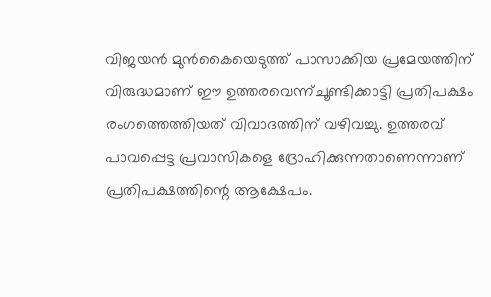വിജയൻ മുൻകൈയെടുത്ത് പാസാക്കിയ പ്രമേയത്തിന് വിരുദ്ധമാണ് ഈ ഉത്തരവെന്ന്ചൂണ്ടിക്കാട്ടി പ്രതിപക്ഷം രംഗത്തെത്തിയത് വിവാദത്തിന് വഴിവച്ചു. ഉത്തരവ് പാവപ്പെട്ട പ്രവാസികളെ ദ്രോഹിക്കുന്നതാണെന്നാണ് പ്രതിപക്ഷത്തിന്റെ ആക്ഷേപം.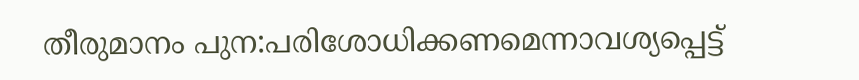തീരുമാനം പുന:പരിശോധിക്കണമെന്നാവശ്യപ്പെട്ട്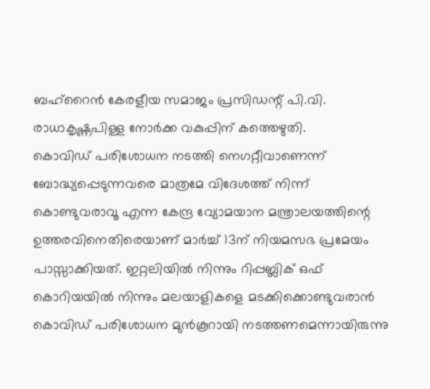ബഹ്‌റൈൻ കേരളീയ സമാജം പ്രസിഡന്റ് പി.വി. രാധാകൃഷ്ണപിള്ള നോർക്ക വകുപ്പിന് കത്തെഴുതി.
കൊവിഡ് പരിശോധന നടത്തി നെഗറ്റീവാണെന്ന് ബോദ്ധ്യപ്പെടുന്നവരെ മാത്രമേ വിദേശത്ത് നിന്ന് കൊണ്ടുവരാവൂ എന്ന കേന്ദ്ര വ്യോമയാന മന്ത്രാലയത്തിന്റെ ഉത്തരവിനെതിരെയാണ് മാർച്ച് 13ന് നിയമസഭ പ്രമേയം പാസ്സാക്കിയത്. ഇറ്റലിയിൽ നിന്നും റിപ്പബ്ലിക് ഒഫ് കൊറിയയിൽ നിന്നും മലയാളികളെ മടക്കിക്കൊണ്ടുവരാൻ കൊവിഡ് പരിശോധന മുൻകൂറായി നടത്തണമെന്നായിരുന്നു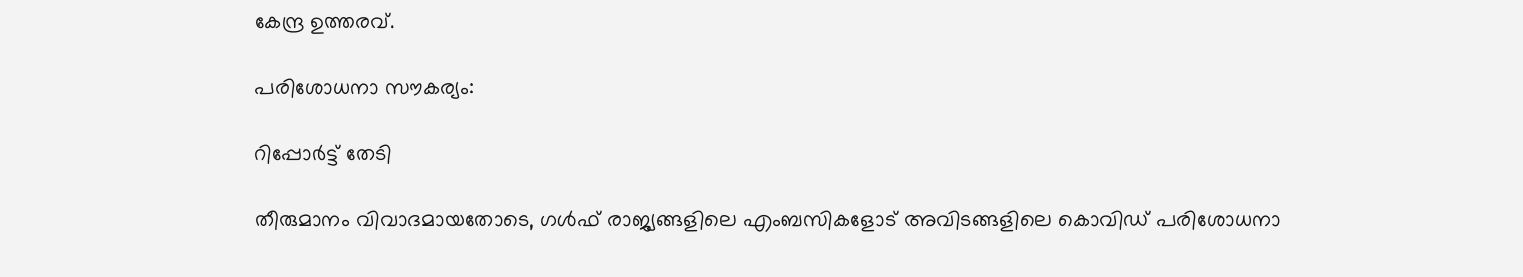കേന്ദ്ര ഉത്തരവ്.

പരിശോധനാ സൗകര്യം:

റിപ്പോർട്ട് തേടി

തീരുമാനം വിവാദമായതോടെ, ഗൾഫ് രാജ്യങ്ങളിലെ എംബസികളോട് അവിടങ്ങളിലെ കൊവിഡ് പരിശോധനാ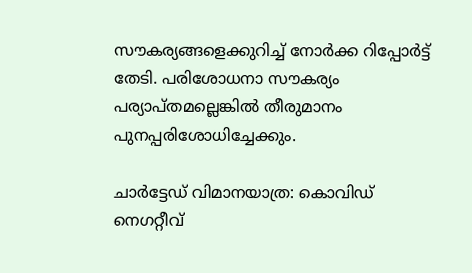സൗകര്യങ്ങളെക്കുറിച്ച് നോർക്ക റിപ്പോർട്ട് തേടി. പരിശോധനാ സൗകര്യം പര്യാപ്തമല്ലെങ്കിൽ തീരുമാനം പുനപ്പരിശോധിച്ചേക്കും.

ചാർട്ടേഡ് വിമാനയാത്ര: കൊവിഡ് നെഗറ്റീവ്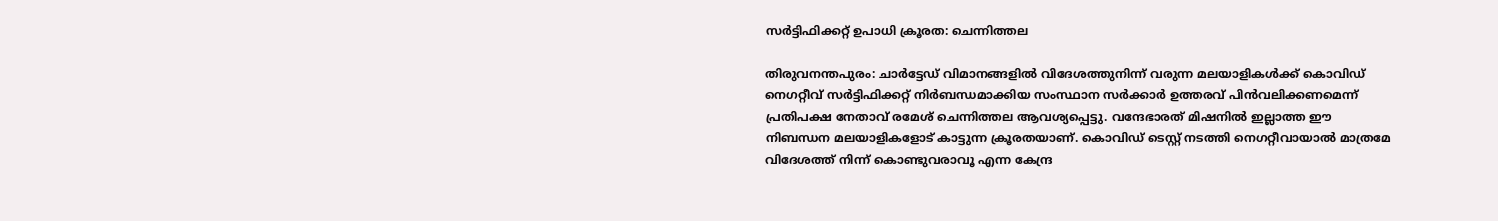സർട്ടിഫിക്കറ്റ് ഉപാധി ക്രൂരത: ചെന്നിത്തല

തിരുവനന്തപുരം: ചാർട്ടേഡ് വിമാനങ്ങളിൽ വിദേശത്തുനിന്ന് വരുന്ന മലയാളികൾക്ക് കൊവിഡ് നെഗറ്റീവ് സർട്ടിഫിക്കറ്റ് നിർബന്ധമാക്കിയ സംസ്ഥാന സർക്കാർ ഉത്തരവ് പിൻവലിക്കണമെന്ന് പ്രതിപക്ഷ നേതാവ് രമേശ് ചെന്നിത്തല ആവശ്യപ്പെട്ടു. വന്ദേഭാരത് മിഷനിൽ ഇല്ലാത്ത ഈ നിബന്ധന മലയാളികളോട് കാട്ടുന്ന ക്രൂരതയാണ്. കൊവിഡ് ടെസ്റ്റ് നടത്തി നെഗറ്റീവായാൽ മാത്രമേ വിദേശത്ത് നിന്ന് കൊണ്ടുവരാവൂ എന്ന കേന്ദ്ര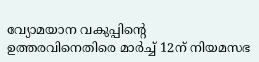വ്യോമയാന വകുപ്പിന്റെ ഉത്തരവിനെതിരെ മാർച്ച് 12ന് നിയമസഭ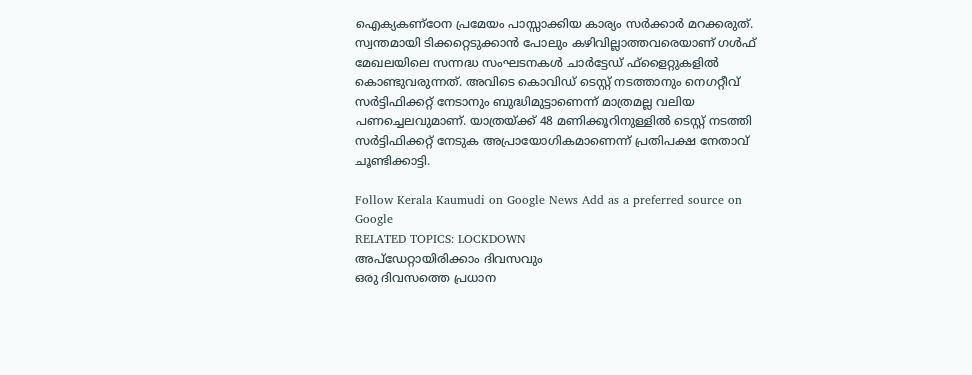ഐക്യകണ്‌ഠേന പ്രമേയം പാസ്സാക്കിയ കാര്യം സർക്കാർ മറക്കരുത്. സ്വന്തമായി ടിക്കറ്റെടുക്കാൻ പോലും കഴിവില്ലാത്തവരെയാണ് ഗൾഫ് മേഖലയിലെ സന്നദ്ധ സംഘടനകൾ ചാർട്ടേഡ് ഫ്‌ളൈറ്റുകളിൽ കൊണ്ടുവരുന്നത്. അവിടെ കൊവിഡ് ടെസ്റ്റ് നടത്താനും നെഗറ്റീവ് സർട്ടിഫിക്കറ്റ് നേടാനും ബുദ്ധിമുട്ടാണെന്ന് മാത്രമല്ല വലിയ പണച്ചെലവുമാണ്. യാത്രയ്ക്ക് 48 മണിക്കൂറിനുള്ളിൽ ടെസ്റ്റ് നടത്തി സർട്ടിഫിക്കറ്റ് നേടുക അപ്രായോഗികമാണെന്ന് പ്രതിപക്ഷ നേതാവ് ചൂണ്ടിക്കാട്ടി.

Follow Kerala Kaumudi on Google News Add as a preferred source on Google
RELATED TOPICS: LOCKDOWN
അപ്ഡേറ്റായിരിക്കാം ദിവസവും
ഒരു ദിവസത്തെ പ്രധാന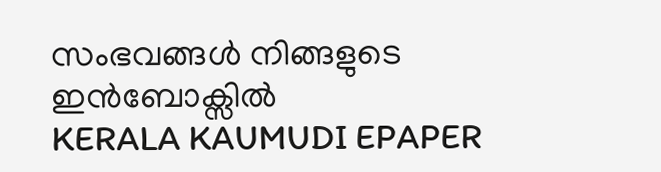സംഭവങ്ങൾ നിങ്ങളുടെ ഇൻബോക്സിൽ
KERALA KAUMUDI EPAPER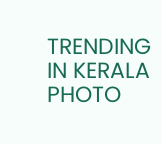TRENDING IN KERALA
PHOTO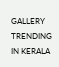GALLERY
TRENDING IN KERALA